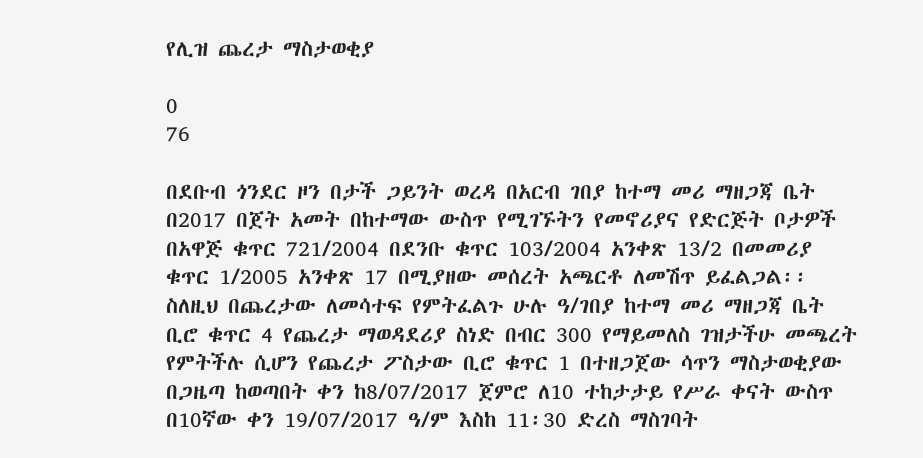የሊዝ ጨረታ ማስታወቂያ

0
76

በደቡብ ጎንደር ዞን በታች ጋይንት ወረዳ በአርብ ገበያ ከተማ መሪ ማዘጋጃ ቤት በ2017 በጀት አመት በከተማው ውስጥ የሚገኙትን የመኖሪያና የድርጅት ቦታዎች በአዋጅ ቁጥር 721/2004 በደንቡ ቁጥር 103/2004 አንቀጽ 13/2 በመመሪያ ቁጥር 1/2005 አንቀጽ 17 በሚያዘው መሰረት አጫርቶ ለመሽጥ ይፈልጋል፡፡ ስለዚህ በጨረታው ለመሳተፍ የምትፈልጉ ሁሉ ዓ/ገበያ ከተማ መሪ ማዘጋጃ ቤት ቢሮ ቁጥር 4 የጨረታ ማወዳደሪያ ስነድ በብር 300 የማይመለስ ገዝታችሁ መጫረት የምትችሉ ሲሆን የጨረታ ፖስታው ቢሮ ቁጥር 1 በተዘጋጀው ሳጥን ማስታወቂያው በጋዜጣ ከወጣበት ቀን ከ8/07/2017 ጀምሮ ለ10 ተከታታይ የሥራ ቀናት ውስጥ በ10ኛው ቀን 19/07/2017 ዓ/ም እስከ 11፡30 ድረስ ማስገባት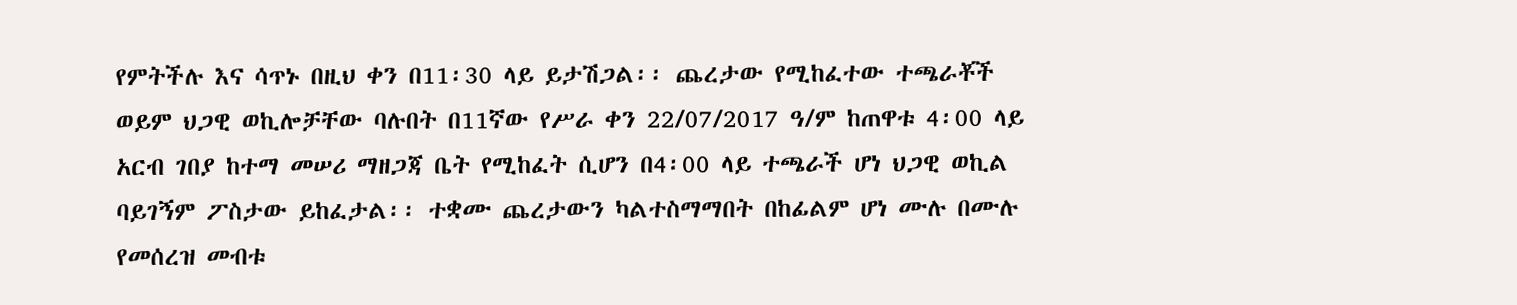የምትችሉ እና ሳጥኑ በዚህ ቀን በ11፡30 ላይ ይታሽጋል፡፡ ጨረታው የሚከፈተው ተጫራቾች ወይም ህጋዊ ወኪሎቻቸው ባሉበት በ11ኛው የሥራ ቀን 22/07/2017 ዓ/ም ከጠዋቱ 4፡00 ላይ አርብ ገበያ ከተማ መሠሪ ማዘጋጃ ቤት የሚከፈት ሲሆን በ4፡00 ላይ ተጫራች ሆነ ህጋዊ ወኪል ባይገኝም ፖስታው ይከፈታል፡፡ ተቋሙ ጨረታውን ካልተስማማበት በከፊልም ሆነ ሙሉ በሙሉ የመሰረዝ መብቱ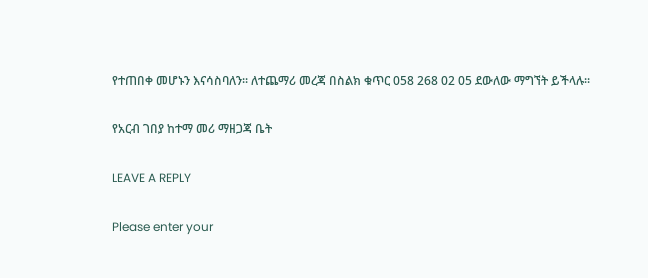የተጠበቀ መሆኑን እናሳስባለን፡፡ ለተጨማሪ መረጃ በስልክ ቁጥር 058 268 02 05 ደውለው ማግኘት ይችላሉ፡፡

የአርብ ገበያ ከተማ መሪ ማዘጋጃ ቤት

LEAVE A REPLY

Please enter your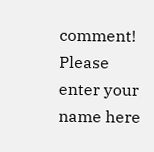comment!
Please enter your name here